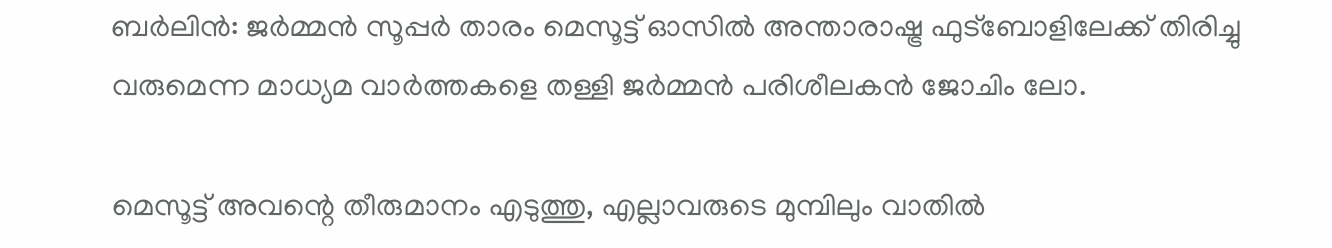ബര്‍ലിന്‍: ജര്‍മ്മന്‍ സൂപ്പര്‍ താരം മെസൂട്ട് ഓസില്‍ അന്താരാഷ്ട്ര ഫുട്‌ബോളിലേക്ക് തിരിച്ചു വരുമെന്ന മാധ്യമ വാര്‍ത്തകളെ തള്ളി ജര്‍മ്മന്‍ പരിശീലകന്‍ ജോചിം ലോ.

മെസൂട്ട് അവന്റെ തീരുമാനം എടുത്തു, എല്ലാവരുടെ മുമ്പിലും വാതില്‍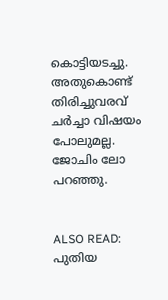കൊട്ടിയടച്ചു. അതുകൊണ്ട് തിരിച്ചുവരവ് ചര്‍ച്ചാ വിഷയം പോലുമല്ല. ജോചിം ലോ പറഞ്ഞു.


ALSO READ: പുതിയ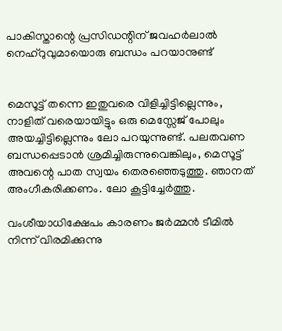പാകിസ്താന്റെ പ്രസിഡന്റിന് ജവഹര്‍ലാല്‍ നെഹ്‌റുവുമായൊരു ബന്ധം പറയാനുണ്ട്


മെസൂട്ട് തന്നെ ഇതുവരെ വിളിച്ചിട്ടില്ലെന്നും, നാളിത് വരെയായിട്ടും ഒരു മെസ്സേജ് പോലും അയച്ചിട്ടില്ലെന്നും ലോ പറയുന്നുണ്ട്. പലതവണ ബന്ധപ്പെടാന്‍ ശ്രമിച്ചിരുന്നുവെങ്കിലും, മെസൂട്ട് അവന്റെ പാത സ്വയം തെരഞ്ഞെടുത്തു. ഞാനത് അംഗീകരിക്കണം. ലോ കൂട്ടിച്ചേര്‍ത്തു.

വംശീയാധിക്ഷേപം കാരണം ജര്‍മ്മന്‍ ടീമില്‍ നിന്ന് വിരമിക്കുന്നു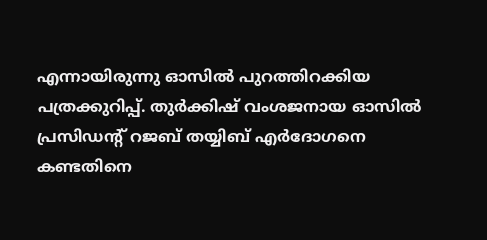എന്നായിരുന്നു ഓസില്‍ പുറത്തിറക്കിയ പത്രക്കുറിപ്പ്. തുര്‍ക്കിഷ് വംശജനായ ഓസില്‍ പ്രസിഡന്റ് റജബ് തയ്യിബ് എര്‍ദോഗനെ കണ്ടതിനെ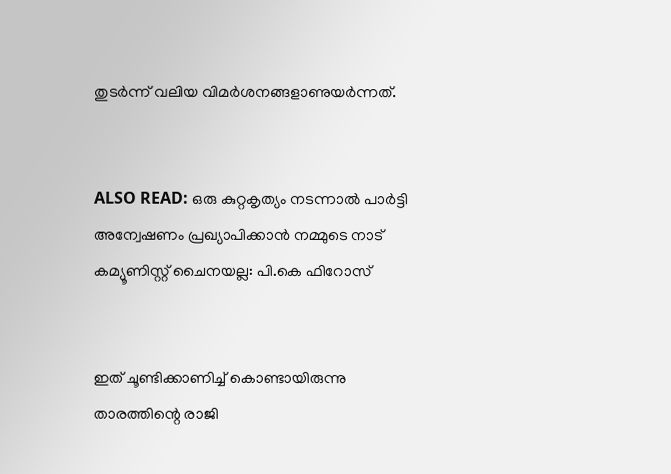തുടര്‍ന്ന് വലിയ വിമര്‍ശനങ്ങളാണുയര്‍ന്നത്.


ALSO READ: ഒരു കുറ്റകൃത്യം നടന്നാല്‍ പാര്‍ട്ടി അന്വേഷണം പ്രഖ്യാപിക്കാന്‍ നമ്മുടെ നാട് കമ്യൂണിസ്റ്റ് ചൈനയല്ല: പി.കെ ഫിറോസ്


ഇത് ചൂണ്ടിക്കാണിച്ച് കൊണ്ടായിരുന്നു താരത്തിന്റെ രാജി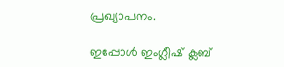പ്രഖ്യാപനം.

ഇപ്പോള്‍ ഇംഗ്ലീഷ് ക്ലബ്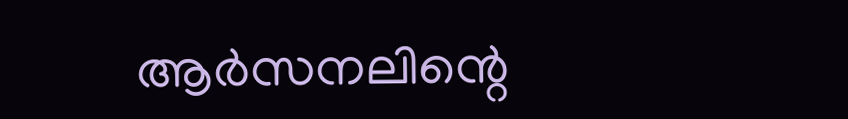ആര്‍സനലിന്റെ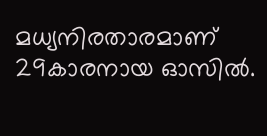മധ്യനിരതാരമാണ് 29കാരനായ ഓസില്‍.